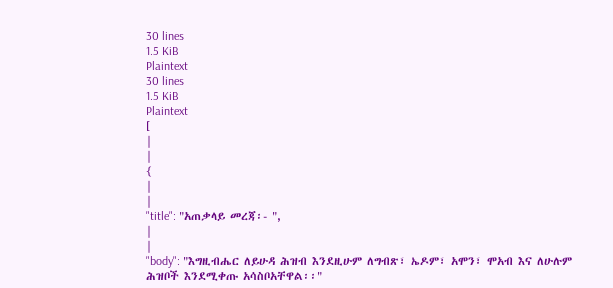30 lines
1.5 KiB
Plaintext
30 lines
1.5 KiB
Plaintext
[
|
|
{
|
|
"title": "አጠቃላይ መረጃ፡- ",
|
|
"body": "እግዚብሔር ለይሁዳ ሕዝብ እንደዚሁም ለግብጽ፣ ኤዶም፣ አሞን፣ ሞአብ እና ለሁሉም ሕዝቦች እንደሚቀጡ አሳስቦአቸዋል፡፡"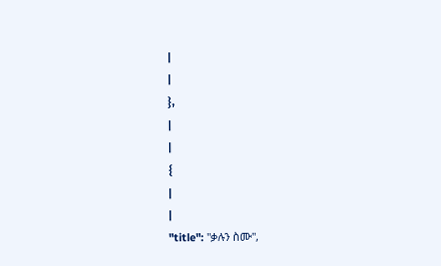|
|
},
|
|
{
|
|
"title": "ቃሉን ስሙ",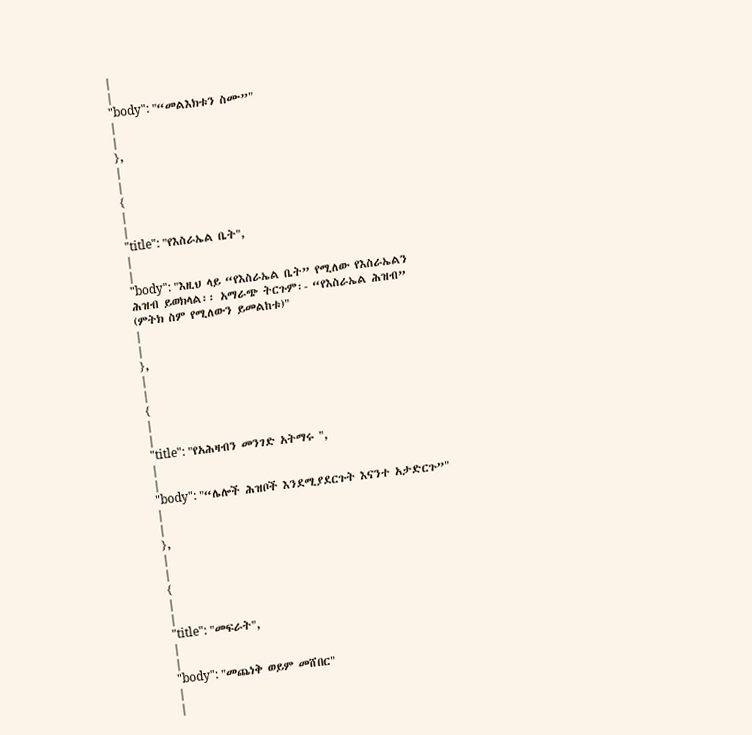|
|
"body": "“መልእክቱን ስሙ”"
|
|
},
|
|
{
|
|
"title": "የእስራኤል ቤት",
|
|
"body": "እዚህ ላይ “የእስራኤል ቤት” የሚለው የእስራኤልን ሕዝብ ይወክላል፡፡ አማራጭ ትርጉም፡- “የእስራኤል ሕዝብ” (ምትክ ስም የሚለውን ይመልከቱ)"
|
|
},
|
|
{
|
|
"title": "የአሕዛብን መንገድ አትማሩ ",
|
|
"body": "“ሌሎች ሕዝቦች እንደሚያደርጉት እናንተ አታድርጉ”"
|
|
},
|
|
{
|
|
"title": "መፍራት",
|
|
"body": "መጨነቅ ወይም መሸበር"
|
|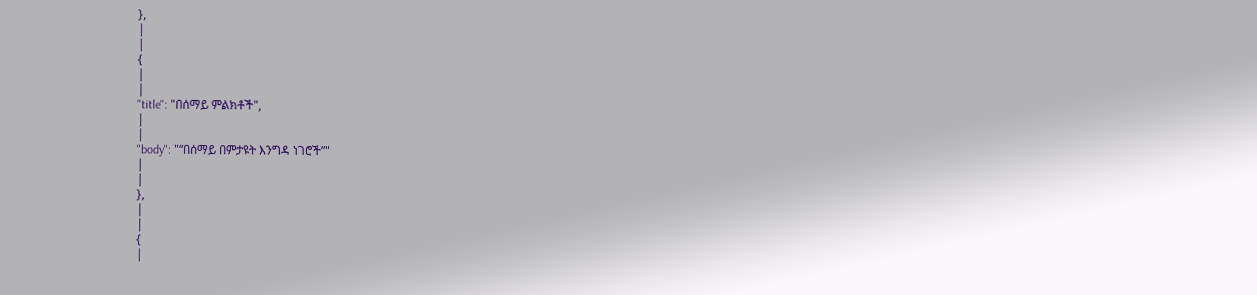},
|
|
{
|
|
"title": "በሰማይ ምልክቶች",
|
|
"body": "“በሰማይ በምታዩት እንግዳ ነገሮች”"
|
|
},
|
|
{
|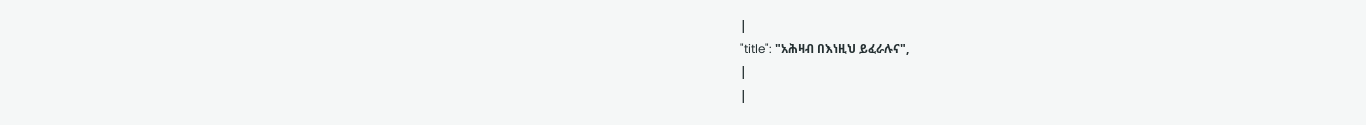|
"title": "አሕዛብ በእነዚህ ይፈራሉና",
|
|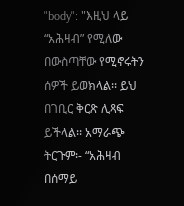"body": "እዚህ ላይ “አሕዛብ” የሚለው በውስጣቸው የሚኖሩትን ሰዎች ይወክላል፡፡ ይህ በገቢር ቅርጽ ሊጻፍ ይችላል፡፡ አማራጭ ትርጉም፡- “አሕዛብ በሰማይ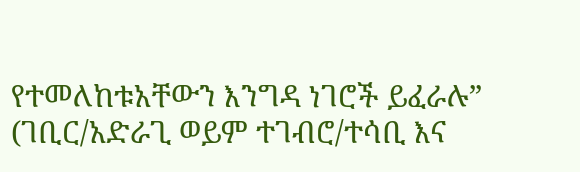የተመለከቱአቸውን እንግዳ ነገሮች ይፈራሉ” (ገቢር/አድራጊ ወይም ተገብሮ/ተሳቢ እና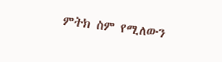ምትክ ስም የሚለውን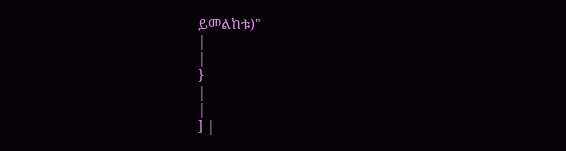ይመልከቱ)"
|
|
}
|
|
] |